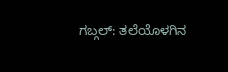ಗಬ್ಗಲ್: ತಲೆಯೊಳಗಿನ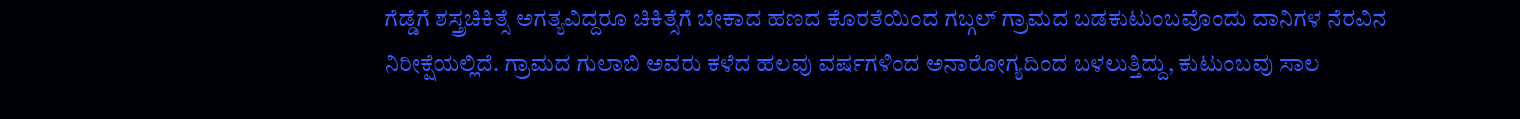ಗೆಡ್ಡೆಗೆ ಶಸ್ತ್ರಚಿಕಿತ್ಸೆ ಅಗತ್ಯವಿದ್ದರೂ ಚಿಕಿತ್ಸೆಗೆ ಬೇಕಾದ ಹಣದ ಕೊರತೆಯಿಂದ ಗಬ್ಗಲ್ ಗ್ರಾಮದ ಬಡಕುಟುಂಬವೊಂದು ದಾನಿಗಳ ನೆರವಿನ ನಿರೀಕ್ಷೆಯಲ್ಲಿದೆ. ಗ್ರಾಮದ ಗುಲಾಬಿ ಅವರು ಕಳೆದ ಹಲವು ವರ್ಷಗಳಿಂದ ಅನಾರೋಗ್ಯದಿಂದ ಬಳಲುತ್ತಿದ್ದು, ಕುಟುಂಬವು ಸಾಲ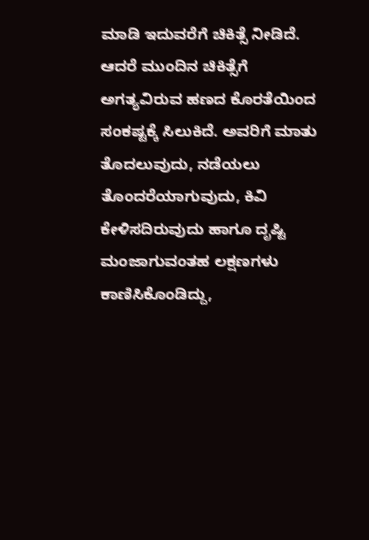ಮಾಡಿ ಇದುವರೆಗೆ ಚಿಕಿತ್ಸೆ ನೀಡಿದೆ. ಆದರೆ ಮುಂದಿನ ಚಿಕಿತ್ಸೆಗೆ ಅಗತ್ಯವಿರುವ ಹಣದ ಕೊರತೆಯಿಂದ ಸಂಕಷ್ಟಕ್ಕೆ ಸಿಲುಕಿದೆ. ಅವರಿಗೆ ಮಾತು ತೊದಲುವುದು, ನಡೆಯಲು ತೊಂದರೆಯಾಗುವುದು, ಕಿವಿ ಕೇಳಿಸದಿರುವುದು ಹಾಗೂ ದೃಷ್ಟಿ ಮಂಜಾಗುವಂತಹ ಲಕ್ಷಣಗಳು ಕಾಣಿಸಿಕೊಂಡಿದ್ದು,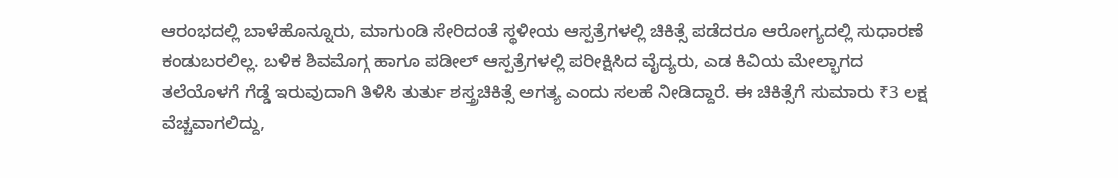ಆರಂಭದಲ್ಲಿ ಬಾಳೆಹೊನ್ನೂರು, ಮಾಗುಂಡಿ ಸೇರಿದಂತೆ ಸ್ಥಳೀಯ ಆಸ್ಪತ್ರೆಗಳಲ್ಲಿ ಚಿಕಿತ್ಸೆ ಪಡೆದರೂ ಆರೋಗ್ಯದಲ್ಲಿ ಸುಧಾರಣೆ ಕಂಡುಬರಲಿಲ್ಲ. ಬಳಿಕ ಶಿವಮೊಗ್ಗ ಹಾಗೂ ಪಡೀಲ್ ಆಸ್ಪತ್ರೆಗಳಲ್ಲಿ ಪರೀಕ್ಷಿಸಿದ ವೈದ್ಯರು, ಎಡ ಕಿವಿಯ ಮೇಲ್ಭಾಗದ ತಲೆಯೊಳಗೆ ಗೆಡ್ಡೆ ಇರುವುದಾಗಿ ತಿಳಿಸಿ ತುರ್ತು ಶಸ್ತ್ರಚಿಕಿತ್ಸೆ ಅಗತ್ಯ ಎಂದು ಸಲಹೆ ನೀಡಿದ್ದಾರೆ. ಈ ಚಿಕಿತ್ಸೆಗೆ ಸುಮಾರು ₹3 ಲಕ್ಷ ವೆಚ್ಚವಾಗಲಿದ್ದು,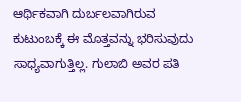ಆರ್ಥಿಕವಾಗಿ ದುರ್ಬಲವಾಗಿರುವ ಕುಟುಂಬಕ್ಕೆ ಈ ಮೊತ್ತವನ್ನು ಭರಿಸುವುದು ಸಾಧ್ಯವಾಗುತ್ತಿಲ್ಲ. ಗುಲಾಬಿ ಅವರ ಪತಿ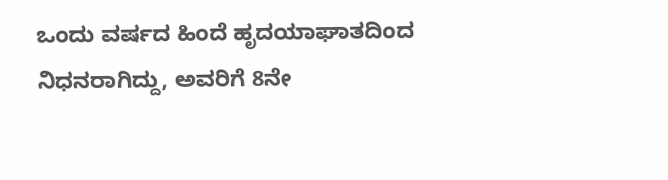ಒಂದು ವರ್ಷದ ಹಿಂದೆ ಹೃದಯಾಘಾತದಿಂದ ನಿಧನರಾಗಿದ್ದು, ಅವರಿಗೆ 8ನೇ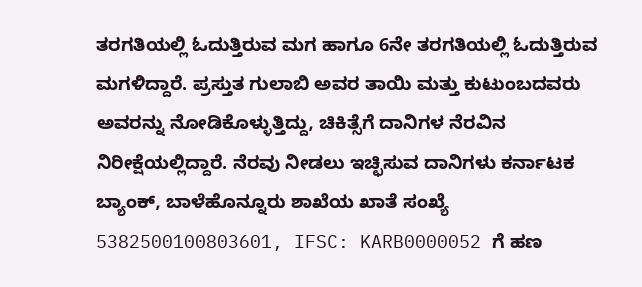ತರಗತಿಯಲ್ಲಿ ಓದುತ್ತಿರುವ ಮಗ ಹಾಗೂ 6ನೇ ತರಗತಿಯಲ್ಲಿ ಓದುತ್ತಿರುವ ಮಗಳಿದ್ದಾರೆ. ಪ್ರಸ್ತುತ ಗುಲಾಬಿ ಅವರ ತಾಯಿ ಮತ್ತು ಕುಟುಂಬದವರು ಅವರನ್ನು ನೋಡಿಕೊಳ್ಳುತ್ತಿದ್ದು, ಚಿಕಿತ್ಸೆಗೆ ದಾನಿಗಳ ನೆರವಿನ ನಿರೀಕ್ಷೆಯಲ್ಲಿದ್ದಾರೆ. ನೆರವು ನೀಡಲು ಇಚ್ಛಿಸುವ ದಾನಿಗಳು ಕರ್ನಾಟಕ ಬ್ಯಾಂಕ್, ಬಾಳೆಹೊನ್ನೂರು ಶಾಖೆಯ ಖಾತೆ ಸಂಖ್ಯೆ 5382500100803601, IFSC: KARB0000052 ಗೆ ಹಣ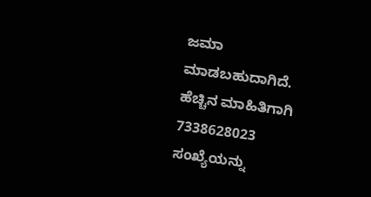ಜಮಾ ಮಾಡಬಹುದಾಗಿದೆ. ಹೆಚ್ಚಿನ ಮಾಹಿತಿಗಾಗಿ 7338628023 ಸಂಖ್ಯೆಯನ್ನು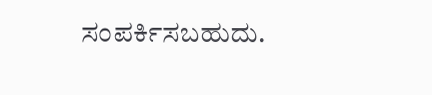ಸಂಪರ್ಕಿಸಬಹುದು.